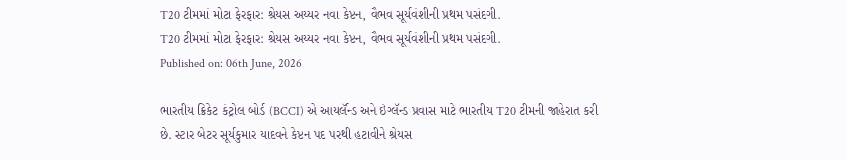T20 ટીમમાં મોટા ફેરફાર: શ્રેયસ અય્યર નવા કેપ્ટન, વૈભવ સૂર્યવંશીની પ્રથમ પસંદગી.
T20 ટીમમાં મોટા ફેરફાર: શ્રેયસ અય્યર નવા કેપ્ટન, વૈભવ સૂર્યવંશીની પ્રથમ પસંદગી.
Published on: 06th June, 2026

ભારતીય ક્રિકેટ કંટ્રોલ બોર્ડ (BCCI) એ આયર્લૅન્ડ અને ઇંગ્લૅન્ડ પ્રવાસ માટે ભારતીય T20 ટીમની જાહેરાત કરી છે. સ્ટાર બેટર સૂર્યકુમાર યાદવને કેપ્ટન પદ પરથી હટાવીને શ્રેયસ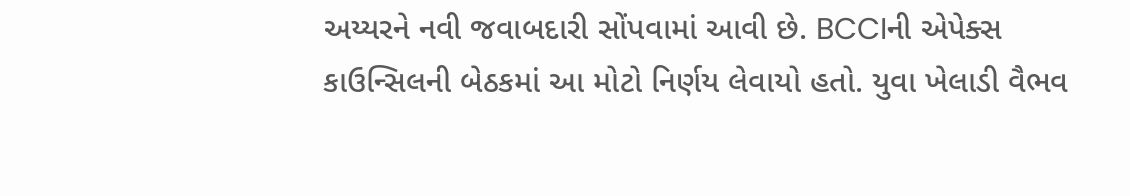અય્યરને નવી જવાબદારી સોંપવામાં આવી છે. BCCIની એપેક્સ કાઉન્સિલની બેઠકમાં આ મોટો નિર્ણય લેવાયો હતો. યુવા ખેલાડી વૈભવ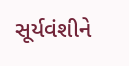સૂર્યવંશીને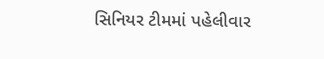સિનિયર ટીમમાં પહેલીવાર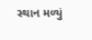સ્થાન મળ્યું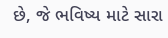છે, જે ભવિષ્ય માટે સારા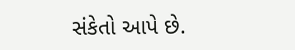સંકેતો આપે છે.